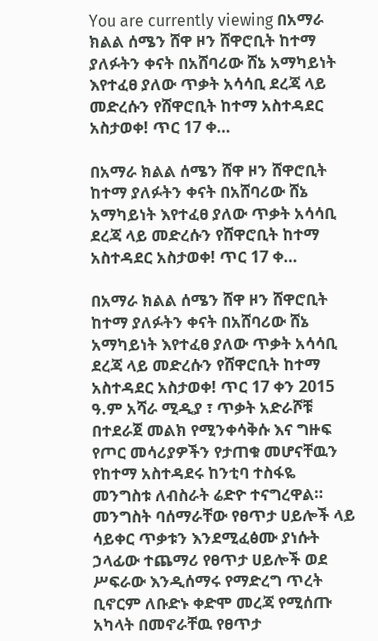You are currently viewing በአማራ ክልል ሰሜን ሸዋ ዞን ሸዋሮቢት ከተማ ያለፉትን ቀናት በአሸባሪው ሸኔ አማካይነት እየተፈፀ ያለው ጥቃት አሳሳቢ ደረጃ ላይ መድረሱን የሸዋሮቢት ከተማ አስተዳደር አስታወቀ! ጥር 17 ቀ…

በአማራ ክልል ሰሜን ሸዋ ዞን ሸዋሮቢት ከተማ ያለፉትን ቀናት በአሸባሪው ሸኔ አማካይነት እየተፈፀ ያለው ጥቃት አሳሳቢ ደረጃ ላይ መድረሱን የሸዋሮቢት ከተማ አስተዳደር አስታወቀ! ጥር 17 ቀ…

በአማራ ክልል ሰሜን ሸዋ ዞን ሸዋሮቢት ከተማ ያለፉትን ቀናት በአሸባሪው ሸኔ አማካይነት እየተፈፀ ያለው ጥቃት አሳሳቢ ደረጃ ላይ መድረሱን የሸዋሮቢት ከተማ አስተዳደር አስታወቀ! ጥር 17 ቀን 2015 ዓ.ም አሻራ ሚዲያ ፣ ጥቃት አድራሾቹ በተደራጀ መልክ የሚንቀሳቅሱ እና ግዙፍ የጦር መሳሪያዎችን የታጠቁ መሆናቸዉን የከተማ አስተዳደሩ ከንቲባ ተስፋዬ መንግስቱ ለብስራት ሬድዮ ተናግረዋል። መንግስት ባሰማራቸው የፀጥታ ሀይሎች ላይ ሳይቀር ጥቃቱን እንደሚፈፅሙ ያነሱት ኃላፊው ተጨማሪ የፀጥታ ሀይሎች ወደ ሥፍራው እንዲሰማሩ የማድረግ ጥረት ቢኖርም ለቡድኑ ቀድሞ መረጃ የሚሰጡ አካላት በመኖራቸዉ የፀጥታ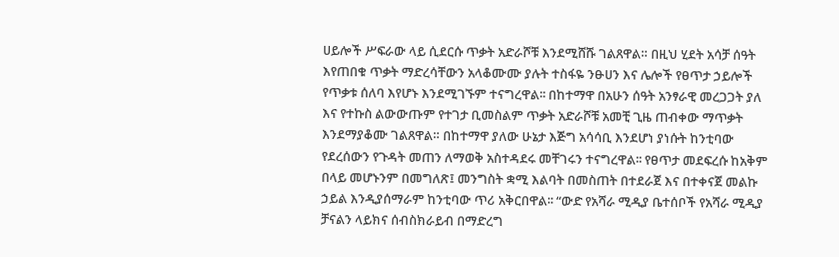ሀይሎች ሥፍራው ላይ ሲደርሱ ጥቃት አድራሾቹ እንደሚሸሹ ገልጸዋል። በዚህ ሂደት አሳቻ ሰዓት እየጠበቁ ጥቃት ማድረሳቸውን አላቆሙሙ ያሉት ተስፋዬ ንፁሀን እና ሌሎች የፀጥታ ኃይሎች የጥቃቱ ሰለባ እየሆኑ እንደሚገኙም ተናግረዋል፡፡ በከተማዋ በአሁን ሰዓት አንፃራዊ መረጋጋት ያለ እና የተኩስ ልውውጡም የተገታ ቢመስልም ጥቃት አድራሾቹ አመቺ ጊዜ ጠብቀው ማጥቃት እንደማያቆሙ ገልጸዋል። በከተማዋ ያለው ሁኔታ እጅግ አሳሳቢ እንደሆነ ያነሱት ከንቲባው የደረሰውን የጉዳት መጠን ለማወቅ አስተዳደሩ መቸገሩን ተናግረዋል፡፡ የፀጥታ መደፍረሱ ከአቅም በላይ መሆኑንም በመግለጽ፤ መንግስት ቋሚ እልባት በመስጠት በተደራጀ እና በተቀናጀ መልኩ ኃይል እንዲያሰማራም ከንቲባው ጥሪ አቅርበዋል፡፡ “ውድ የአሻራ ሚዲያ ቤተሰቦች የአሻራ ሚዲያ ቻናልን ላይክና ሰብስክራይብ በማድረግ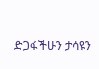ድጋፋችሁን ታሳዩን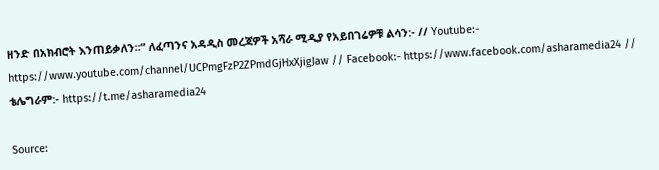ዘንድ በአክብሮት እንጠይቃለን።” ለፈጣንና አዳዲስ መረጃዎች አሻራ ሚዲያ የአይበገሬዎቹ ልሳን:- // Youtube:- https://www.youtube.com/channel/UCPmgFzP2ZPmdGjHxXjigJaw // Facebook:- https://www.facebook.com/asharamedia24 // ቴሌግራም:- https://t.me/asharamedia24

Source: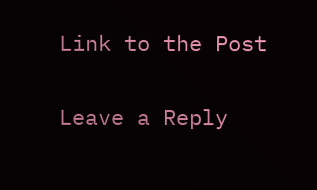Link to the Post

Leave a Reply